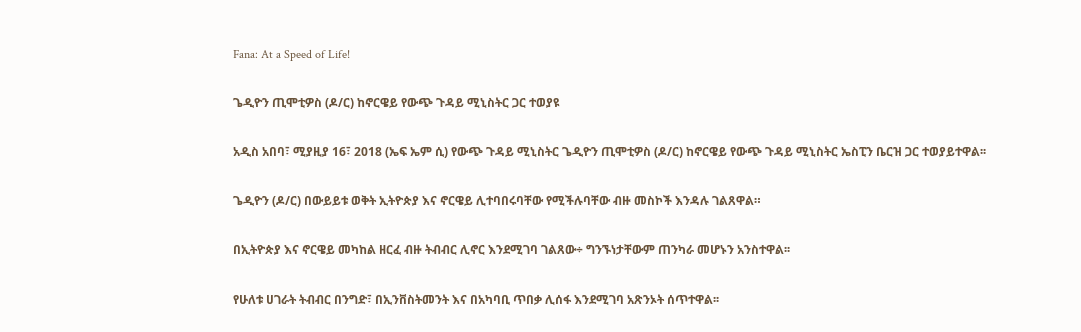Fana: At a Speed of Life!

ጌዲዮን ጢሞቲዎስ (ዶ/ር) ከኖርዌይ የውጭ ጉዳይ ሚኒስትር ጋር ተወያዩ

አዲስ አበባ፣ ሚያዚያ 16፣ 2018 (ኤፍ ኤም ሲ) የውጭ ጉዳይ ሚኒስትር ጌዲዮን ጢሞቲዎስ (ዶ/ር) ከኖርዌይ የውጭ ጉዳይ ሚኒስትር ኤስፒን ቤርዝ ጋር ተወያይተዋል፡፡

ጌዲዮን (ዶ/ር) በውይይቱ ወቅት ኢትዮጵያ እና ኖርዌይ ሊተባበሩባቸው የሚችሉባቸው ብዙ መስኮች እንዳሉ ገልጸዋል።

በኢትዮጵያ እና ኖርዌይ መካከል ዘርፈ ብዙ ትብብር ሊኖር እንደሚገባ ገልጸው÷ ግንኙነታቸውም ጠንካራ መሆኑን አንስተዋል፡፡

የሁለቱ ሀገራት ትብብር በንግድ፣ በኢንቨስትመንት እና በአካባቢ ጥበቃ ሊሰፋ እንደሚገባ አጽንኦት ሰጥተዋል፡፡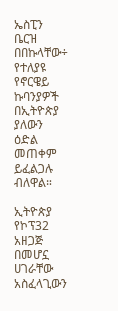ኤስፒን ቤርዝ በበኩላቸው÷ የተለያዩ የኖርዌይ ኩባንያዎች በኢትዮጵያ ያለውን ዕድል መጠቀም ይፈልጋሉ ብለዋል።

ኢትዮጵያ የኮፕ32 አዘጋጅ በመሆኗ ሀገራቸው አስፈላጊውን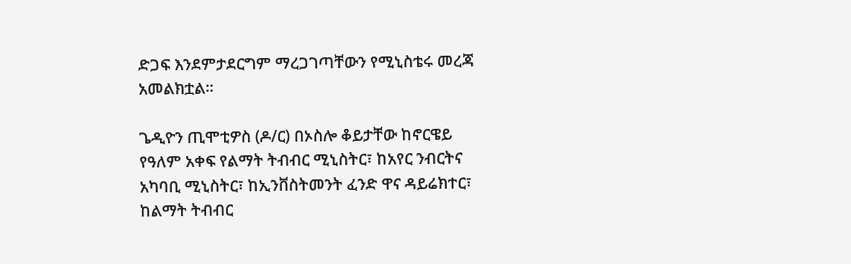ድጋፍ እንደምታደርግም ማረጋገጣቸውን የሚኒስቴሩ መረጃ አመልክቷል፡፡

ጌዲዮን ጢሞቲዎስ (ዶ/ር) በኦስሎ ቆይታቸው ከኖርዌይ የዓለም አቀፍ የልማት ትብብር ሚኒስትር፣ ከአየር ንብርትና አካባቢ ሚኒስትር፣ ከኢንቨስትመንት ፈንድ ዋና ዳይሬክተር፣ ከልማት ትብብር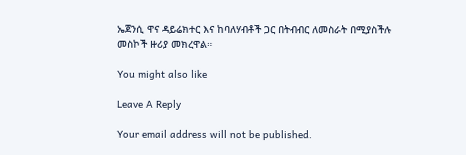ኤጀንሲ ዋና ዳይሬክተር እና ከባለሃብቶች ጋር በትብብር ለመስራት በሚያስችሉ መስኮች ዙሪያ መክረዋል።

You might also like

Leave A Reply

Your email address will not be published.